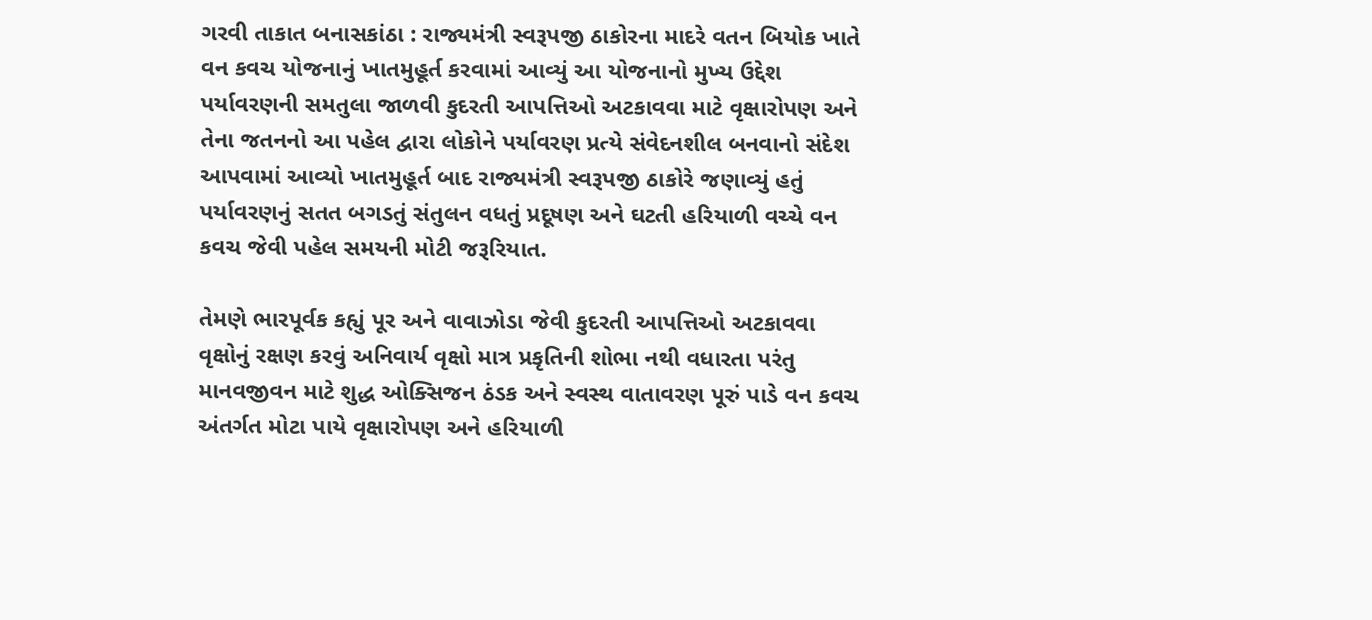ગરવી તાકાત બનાસકાંઠા : રાજ્યમંત્રી સ્વરૂપજી ઠાકોરના માદરે વતન બિયોક ખાતે વન કવચ યોજનાનું ખાતમુહૂર્ત કરવામાં આવ્યું આ યોજનાનો મુખ્ય ઉદ્દેશ પર્યાવરણની સમતુલા જાળવી કુદરતી આપત્તિઓ અટકાવવા માટે વૃક્ષારોપણ અને તેના જતનનો આ પહેલ દ્વારા લોકોને પર્યાવરણ પ્રત્યે સંવેદનશીલ બનવાનો સંદેશ આપવામાં આવ્યો ખાતમુહૂર્ત બાદ રાજ્યમંત્રી સ્વરૂપજી ઠાકોરે જણાવ્યું હતું પર્યાવરણનું સતત બગડતું સંતુલન વધતું પ્રદૂષણ અને ઘટતી હરિયાળી વચ્ચે વન કવચ જેવી પહેલ સમયની મોટી જરૂરિયાત.

તેમણે ભારપૂર્વક કહ્યું પૂર અને વાવાઝોડા જેવી કુદરતી આપત્તિઓ અટકાવવા વૃક્ષોનું રક્ષણ કરવું અનિવાર્ય વૃક્ષો માત્ર પ્રકૃતિની શોભા નથી વધારતા પરંતુ માનવજીવન માટે શુદ્ધ ઓક્સિજન ઠંડક અને સ્વસ્થ વાતાવરણ પૂરું પાડે વન કવચ અંતર્ગત મોટા પાયે વૃક્ષારોપણ અને હરિયાળી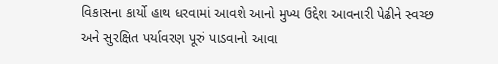વિકાસના કાર્યો હાથ ધરવામાં આવશે આનો મુખ્ય ઉદ્દેશ આવનારી પેઢીને સ્વચ્છ અને સુરક્ષિત પર્યાવરણ પૂરું પાડવાનો આવા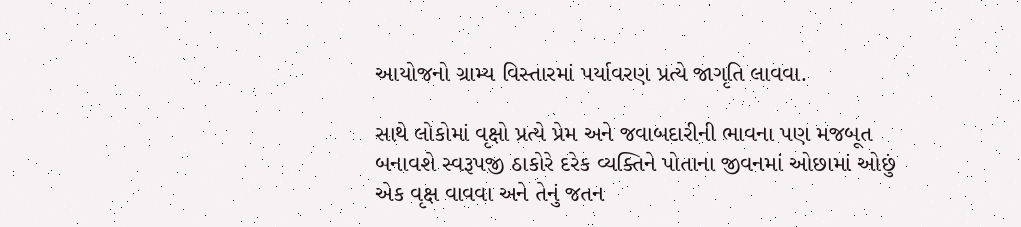આયોજનો ગ્રામ્ય વિસ્તારમાં પર્યાવરણ પ્રત્યે જાગૃતિ લાવવા.

સાથે લોકોમાં વૃક્ષો પ્રત્યે પ્રેમ અને જવાબદારીની ભાવના પણ મજબૂત બનાવશે સ્વરૂપજી ઠાકોરે દરેક વ્યક્તિને પોતાના જીવનમાં ઓછામાં ઓછું એક વૃક્ષ વાવવા અને તેનું જતન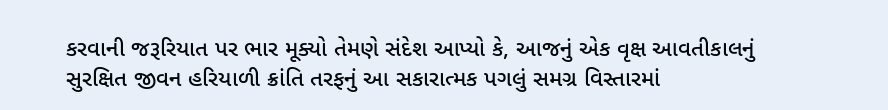કરવાની જરૂરિયાત પર ભાર મૂક્યો તેમણે સંદેશ આપ્યો કે, આજનું એક વૃક્ષ આવતીકાલનું સુરક્ષિત જીવન હરિયાળી ક્રાંતિ તરફનું આ સકારાત્મક પગલું સમગ્ર વિસ્તારમાં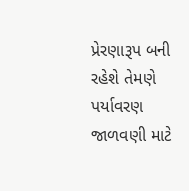પ્રેરણારૂપ બની રહેશે તેમણે પર્યાવરણ જાળવણી માટે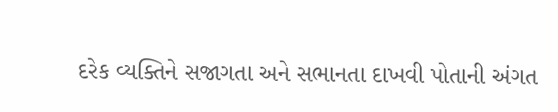દરેક વ્યક્તિને સજાગતા અને સભાનતા દાખવી પોતાની અંગત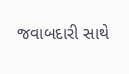જવાબદારી સાથે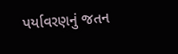પર્યાવરણનું જતન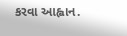કરવા આહ્વાન.